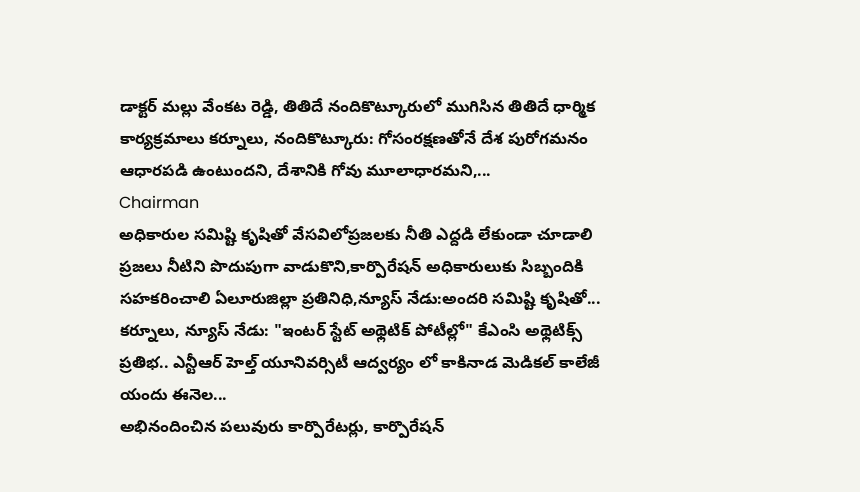డాక్టర్ మల్లు వేంకట రెడ్డి, తితిదే నందికొట్కూరులో ముగిసిన తితిదే ధార్మిక కార్యక్రమాలు కర్నూలు, నందికొట్కూరు: గోసంరక్షణతోనే దేశ పురోగమనం ఆధారపడి ఉంటుందని, దేశానికి గోవు మూలాధారమని,...
Chairman
అధికారుల సమిష్టి కృషితో వేసవిలోప్రజలకు నీతి ఎద్దడి లేకుండా చూడాలి ప్రజలు నీటిని పొదుపుగా వాడుకొని,కార్పొరేషన్ అధికారులుకు సిబ్బందికి సహకరించాలి ఏలూరుజిల్లా ప్రతినిధి,న్యూస్ నేడు:అందరి సమిష్టి కృషితో...
కర్నూలు, న్యూస్ నేడు: "ఇంటర్ స్టేట్ అథ్లెటిక్ పోటీల్లో" కేఎంసి అథ్లెటిక్స్ ప్రతిభ.. ఎన్టీఆర్ హెల్త్ యూనివర్సిటీ ఆద్వర్యం లో కాకినాడ మెడికల్ కాలేజీ యందు ఈనెల...
అభినందించిన పలువురు కార్పొరేటర్లు, కార్పొరేషన్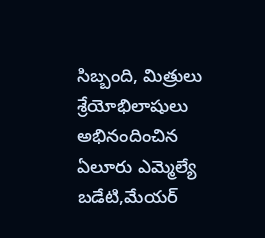సిబ్బంది, మిత్రులు శ్రేయోభిలాషులు అభినందించిన ఏలూరు ఎమ్మెల్యే బడేటి,మేయర్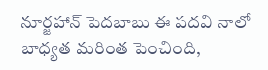నూర్జహాన్ పెదబాబు ఈ పదవి నాలో బాధ్యత మరింత పెంచింది,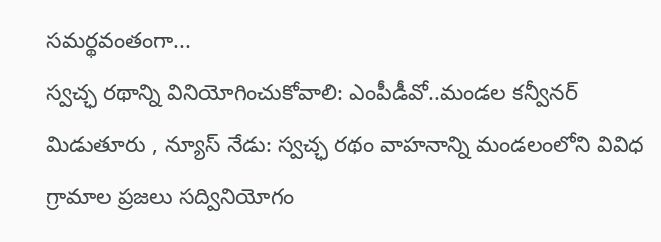సమర్థవంతంగా...
స్వచ్ఛ రథాన్ని వినియోగించుకోవాలి: ఎంపీడీవో..మండల కన్వీనర్ మిడుతూరు , న్యూస్ నేడు: స్వచ్ఛ రథం వాహనాన్ని మండలంలోని వివిధ గ్రామాల ప్రజలు సద్వినియోగం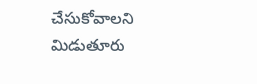చేసుకోవాలని మిడుతూరు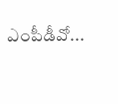ఎంపీడీవో...